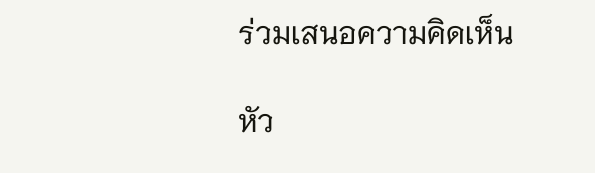ร่วมเสนอความคิดเห็น

หัว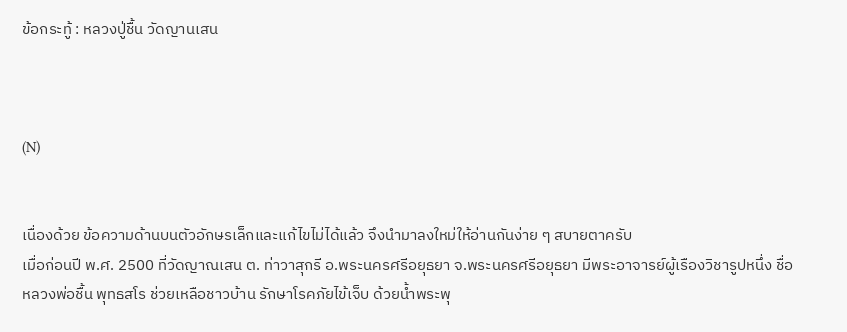ข้อกระทู้ : หลวงปู่ชื้น วัดญานเสน



(N)


เนื่องด้วย ข้อความด้านบนตัวอักษรเล็กและแก้ไขไม่ได้แล้ว จึงนำมาลงใหม่ให้อ่านกันง่าย ๆ สบายตาครับ
เมื่อก่อนปี พ.ศ. 2500 ที่วัดญาณเสน ต. ท่าวาสุกรี อ.พระนครศรีอยุธยา จ.พระนครศรีอยุธยา มีพระอาจารย์ผู้เรืองวิชารูปหนึ่ง ชื่อ หลวงพ่อชื้น พุทธสโร ช่วยเหลือชาวบ้าน รักษาโรคภัยไข้เจ็บ ด้วยน้ำพระพุ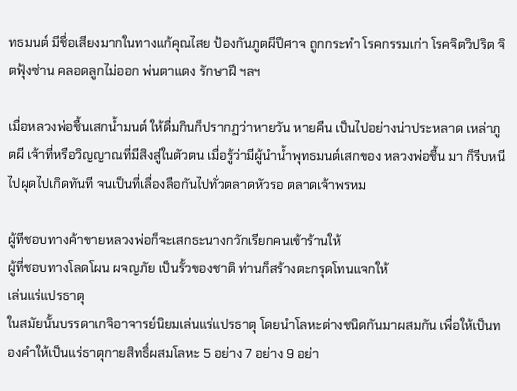ทธมนต์ มีชื่อเสียงมากในทางแก้คุณไสย ป้องกันภูตผีปีศาจ ถูกกระทำ โรคกรรมเก่า โรคจิตวิปริต จิตฟุ้งซ่าน คลอดลูกไม่ออก พ่นตาแดง รักษาฝี ฯลฯ

เมื่อหลวงพ่อชื้นเสกน้ำมนต์ ให้ดื่มกินก็ปรากฏว่าหายวัน หายคืน เป็นไปอย่างน่าประหลาด เหล่าภูตผี เจ้าที่หรือวิญญาณที่มีสิงสู่ในตัวตน เมื่อรู้ว่ามีผู้นำน้ำพุทธมนต์เสกของ หลวงพ่อชื้น มา ก็รีบหนีไปผุดไปเกิดทันที จนเป็นที่เลื่องลือกันไปทั่วตลาดหัวรอ ตลาดเจ้าพรหม

ผู้ทีชอบทางค้าขายหลวงพ่อก็จะเสกธะนางกวักเรียกคนเข้าร้านให้
ผู้ที่ชอบทางโลดโผน ผจญภัย เป็นรั้วของชาติ ท่านก็สร้างตะกรุดโทนแจกให้
เล่นแร่แปรธาตุ
ในสมัยนั้นบรรดาเกจิอาจารย์นิยมเล่นแร่แปรธาตุ โดยนำโลหะต่างชนิดกันมาผสมกัน เพื่อให้เป็นทองคำให้เป็นแร่ธาตุกายสิทธิ์ผสมโลหะ 5 อย่าง 7 อย่าง 9 อย่า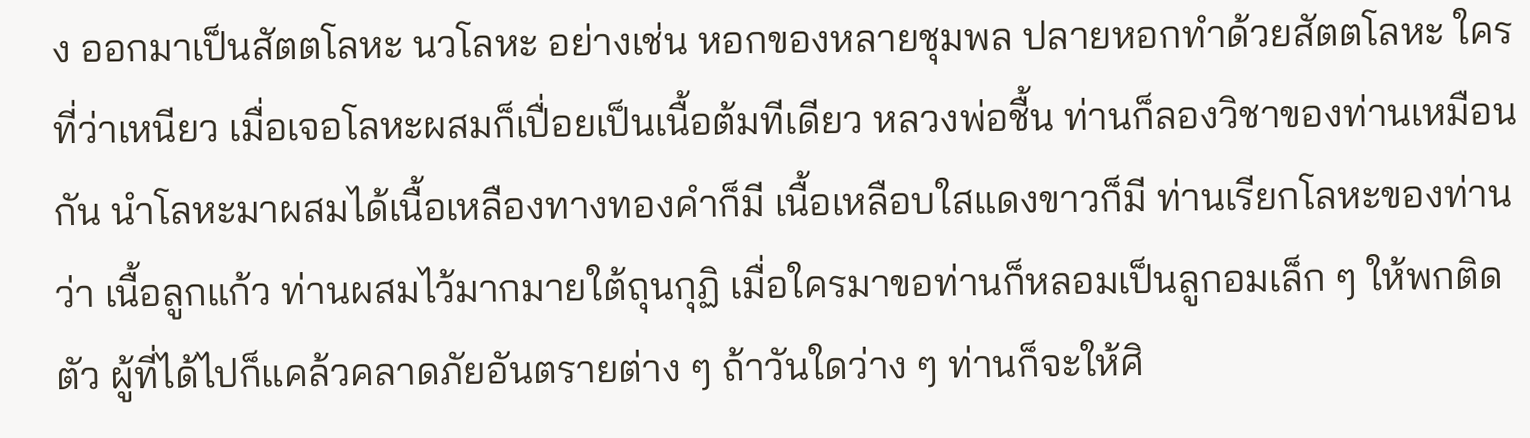ง ออกมาเป็นสัตตโลหะ นวโลหะ อย่างเช่น หอกของหลายชุมพล ปลายหอกทำด้วยสัตตโลหะ ใครที่ว่าเหนียว เมื่อเจอโลหะผสมก็เปื่อยเป็นเนื้อต้มทีเดียว หลวงพ่อชื้น ท่านก็ลองวิชาของท่านเหมือนกัน นำโลหะมาผสมได้เนื้อเหลืองทางทองคำก็มี เนื้อเหลือบใสแดงขาวก็มี ท่านเรียกโลหะของท่านว่า เนื้อลูกแก้ว ท่านผสมไว้มากมายใต้ถุนกุฏิ เมื่อใครมาขอท่านก็หลอมเป็นลูกอมเล็ก ๆ ให้พกติดตัว ผู้ที่ได้ไปก็แคล้วคลาดภัยอันตรายต่าง ๆ ถ้าวันใดว่าง ๆ ท่านก็จะให้ศิ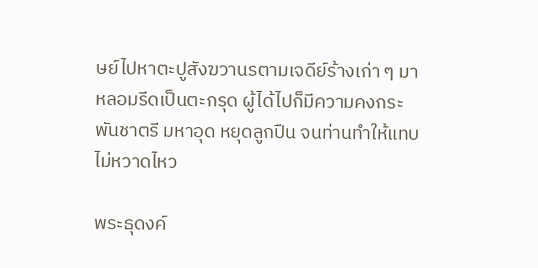ษย์ไปหาตะปูสังฆวานรตามเจดีย์ร้างเก่า ๆ มาหลอมรีดเป็นตะกรุด ผู้ได้ไปก็มีความคงกระพันชาตรี มหาอุด หยุดลูกปืน จนท่านทำให้แทบไม่หวาดไหว

พระธุดงค์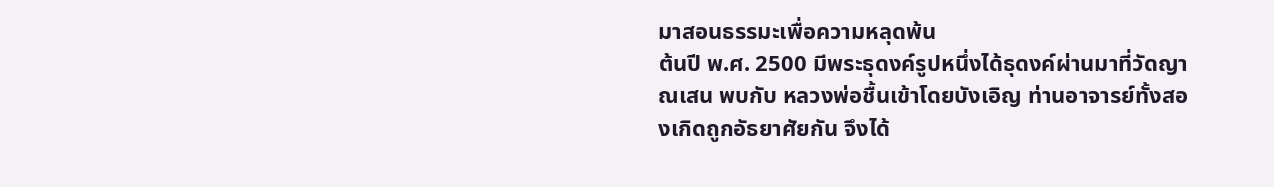มาสอนธรรมะเพื่อความหลุดพ้น
ต้นปี พ.ศ. 2500 มีพระธุดงค์รูปหนึ่งได้ธุดงค์ผ่านมาที่วัดญาณเสน พบกับ หลวงพ่อชื้นเข้าโดยบังเอิญ ท่านอาจารย์ทั้งสองเกิดถูกอัธยาศัยกัน จึงได้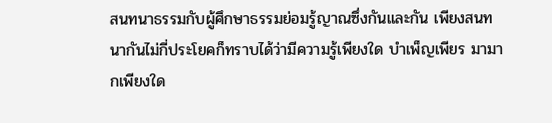สนทนาธรรมกับผู้ศึกษาธรรมย่อมรู้ญาณซึ่งกันและกัน เพียงสนทนากันไม่กี่ประโยคก็ทราบได้ว่ามีความรู้เพียงใด บำเพ็ญเพียร มามากเพียงใด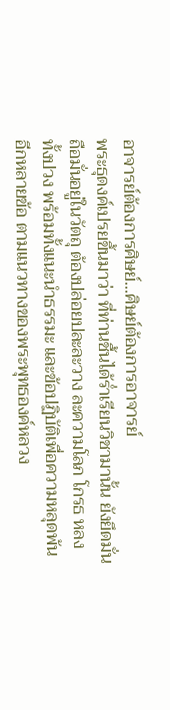อาจารย์ต้องการศิษย์...ศิษย์ต้องการอาจารย์
พระธุดงค์เปรยขึ้นมาว่า ที่ท่านชื้นได้ร่ำเรียนวิชามานั้น ยังยึดมั่นถือมั่นอยู่ในวัตถุ ต้องปล่อยปละละวาง ละความโลภ โกรธ หลง ทั้งปวง พร้อมทั้งแนะนำธรรมะ และข้อปฏิบัติเพื่อความหลุดพ้นอีกหลายข้อ ตามแนวทางของพระพุทธองค์หลวง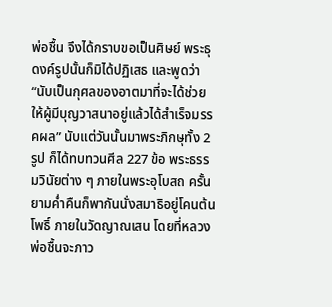พ่อชื้น จึงได้กราบขอเป็นศิษย์ พระธุดงค์รูปนั้นก็มิได้ปฏิเสธ และพูดว่า “นับเป็นกุศลของอาตมาที่จะได้ช่วยให้ผู้มีบุญวาสนาอยู่แล้วได้สำเร็จมรรคผล” นับแต่วันนั้นมาพระภิกษุทั้ง 2 รูป ก็ได้ทบทวนศีล 227 ข้อ พระธรรมวินัยต่าง ๆ ภายในพระอุโบสถ ครั้นยามค่ำคืนก็พากันนั่งสมาธิอยู่โคนต้นโพธิ์ ภายในวัดญาณเสน โดยที่หลวงพ่อชื้นจะภาว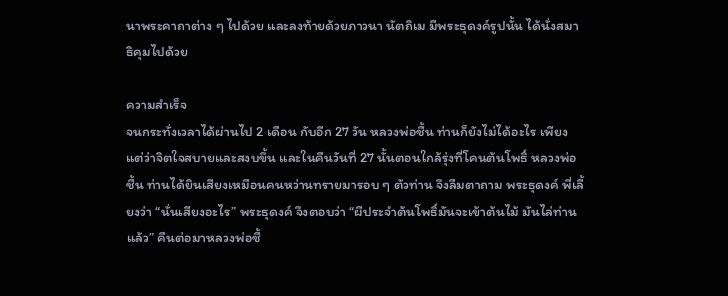นาพระคาถาต่าง ๆ ไปด้วย และลงท้ายด้วยภาวนา นัตถิเม มีพระธุดงค์รูปนั้น ได้นั่งสมาธิคุมไปด้วย

ความสำเร็จ
จนกระทั่งเวลาได้ผ่านไป 2 เดือน กับอีก 27 วัน หลวงพ่อชื้น ท่านก็ยังไม่ได้อะไร เพียงแต่ว่าจิตใจสบายและสงบขึ้น และในคืนวันที่ 27 นั้นตอนใกล้รุ่งที่โคนต้นโพธิ์ หลวงพ่อชื้น ท่านได้ยินเสียงเหมือนคนหว่านทรายมารอบ ๆ ตัวท่าน จึงลืมตาถาม พระธุดงค์ พี่เลี้ยงว่า “นั่นเสียงอะไร” พระธุดงค์ จึงตอบว่า “ผีประจำต้นโพธิ์มันจะเข้าต้นไม้ มันไล่ท่านแล้ว” คืนต่อมาหลวงพ่อชื้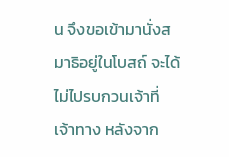น จึงขอเข้ามานั่งสมาธิอยู่ในโบสถ์ จะได้ไม่ไปรบกวนเจ้าที่เจ้าทาง หลังจาก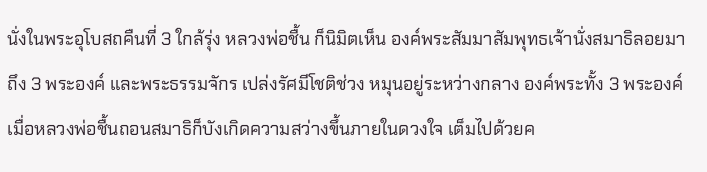นั่งในพระอุโบสถคืนที่ 3 ใกล้รุ่ง หลวงพ่อชื้น ก็นิมิตเห็น องค์พระสัมมาสัมพุทธเจ้านั่งสมาธิลอยมา ถึง 3 พระองค์ และพระธรรมจักร เปล่งรัศมีโชติช่วง หมุนอยู่ระหว่างกลาง องค์พระทั้ง 3 พระองค์ เมื่อหลวงพ่อชื้นถอนสมาธิก็บังเกิดความสว่างขึ้นภายในดวงใจ เต็มไปด้วยค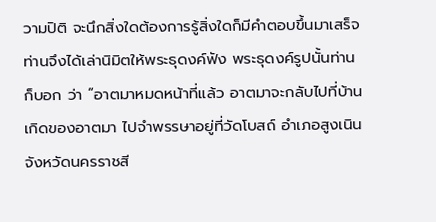วามปิติ จะนึกสิ่งใดต้องการรู้สิ่งใดก็มีคำตอบขึ้นมาเสร็จ ท่านจึงได้เล่านิมิตให้พระธุดงค์ฟัง พระธุดงค์รูปนั้นท่านก็บอก ว่า “อาตมาหมดหน้าที่แล้ว อาตมาจะกลับไปที่บ้านเกิดของอาตมา ไปจำพรรษาอยู่ที่วัดโบสถ์ อำเภอสูงเนิน จังหวัดนครราชสี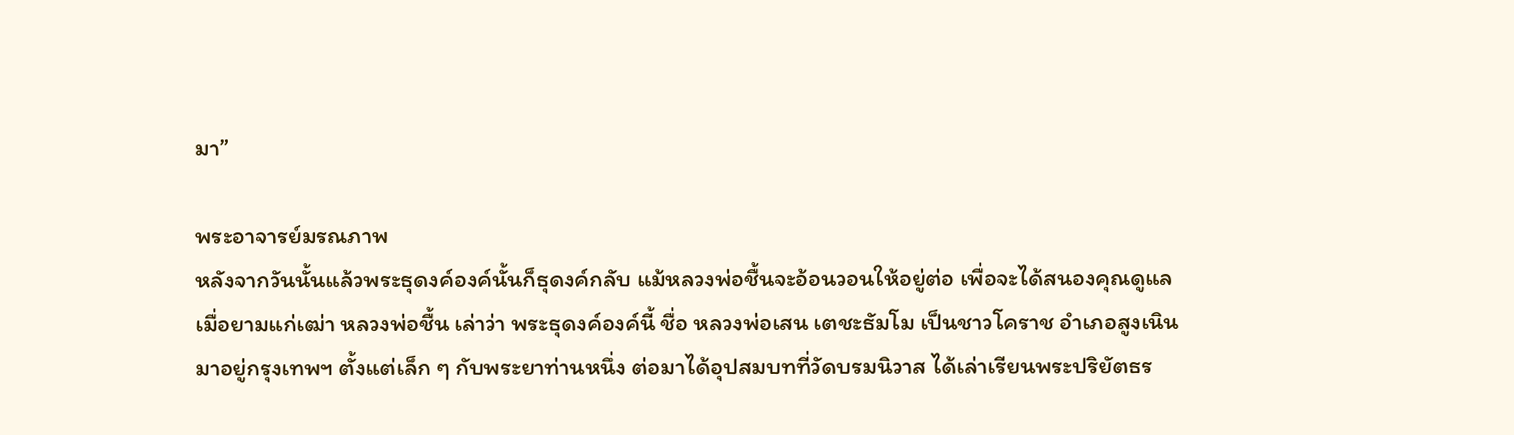มา”

พระอาจารย์มรณภาพ
หลังจากวันนั้นแล้วพระธุดงค์องค์นั้นก็ธุดงค์กลับ แม้หลวงพ่อชื้นจะอ้อนวอนให้อยู่ต่อ เพื่อจะได้สนองคุณดูแลเมื่อยามแก่เฒ่า หลวงพ่อชื้น เล่าว่า พระธุดงค์องค์นี้ ชื่อ หลวงพ่อเสน เตชะธัมโม เป็นชาวโคราช อำเภอสูงเนิน มาอยู่กรุงเทพฯ ตั้งแต่เล็ก ๆ กับพระยาท่านหนึ่ง ต่อมาได้อุปสมบทที่วัดบรมนิวาส ได้เล่าเรียนพระปริยัตธร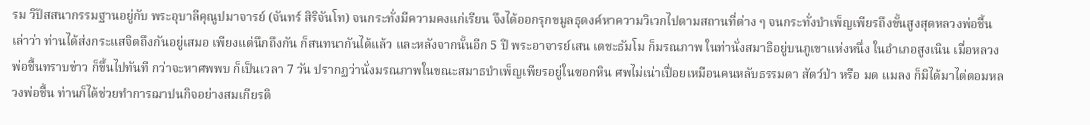รม วิปัสสนากรรมฐานอยู่กับ พระอุบาลีคุณูปมาจารย์ (จันทร์ สิริจันโท) จนกระทั่งมีความคงแก่เรียน จึงได้ออกรุกขมูลธุดงค์หาความวิเวกไปตามสถานที่ต่าง ๆ จนกระทั่งบำเพ็ญเพียรถึงขั้นสูงสุดหลวงพ่อชื้น เล่าว่า ท่านได้ส่งกระแสจิตถึงกันอยู่เสมอ เพียงแต่นึกถึงกัน ก็สนทนากันได้แล้ว และหลังจากนั้นอีก 5 ปี พระอาจารย์เสน เตชะธัมโม ก็มรณภาพ ในท่านั่งสมาธิอยู่บนภูเขาแห่งหนึ่ง ในอำเภอสูงเนิน เมื่อหลวงพ่อชื้นทราบข่าว ก็ขึ้นไปทันที กว่าจะหาศพพบ ก็เป็นเวลา 7 วัน ปรากฏว่านั่งมรณภาพในขณะสมาธบำเพ็ญเพียรอยู่ในซอกหิน ศพไม่เน่าเปื่อยเหมือนคนหลับธรรมดา สัตว์ป่า หรือ มด แมลง ก็มิได้มาไต่ตอมหลวงพ่อชื้น ท่านก็ได้ช่วยทำการฌาปนกิจอย่างสมเกียรติ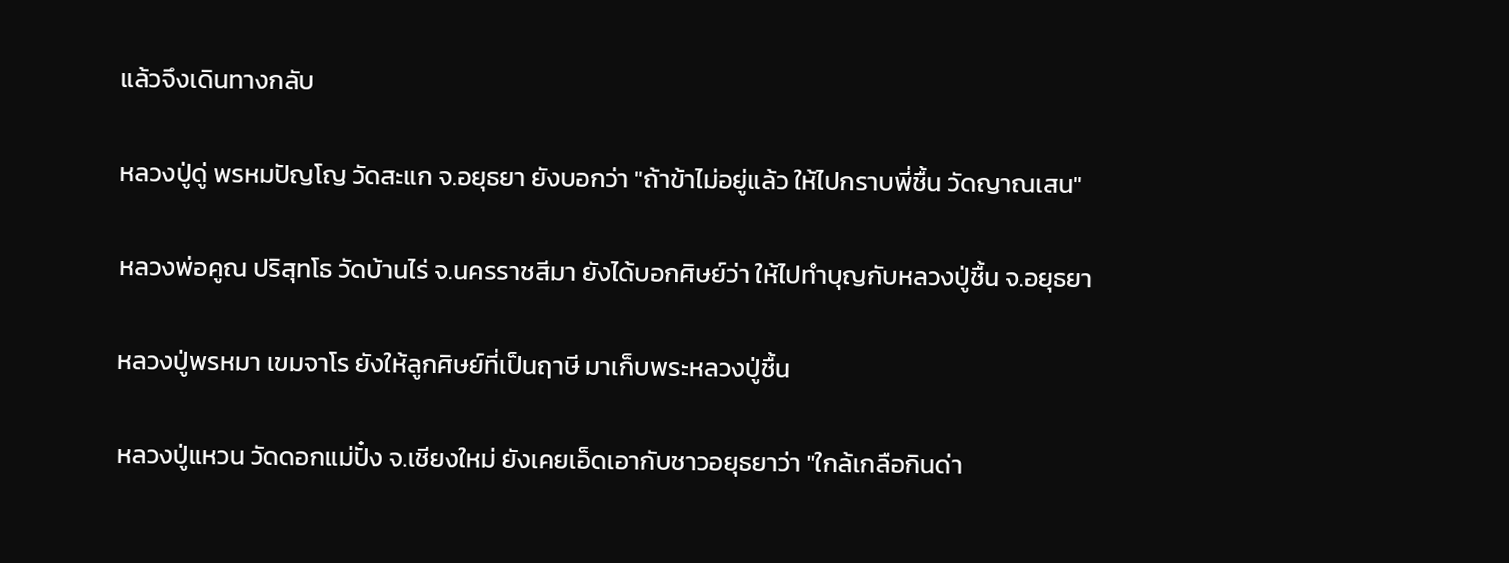แล้วจึงเดินทางกลับ

หลวงปู่ดู่ พรหมปัญโญ วัดสะแก จ.อยุธยา ยังบอกว่า "ถ้าข้าไม่อยู่แล้ว ให้ไปกราบพี่ชื้น วัดญาณเสน"

หลวงพ่อคูณ ปริสุทโธ วัดบ้านไร่ จ.นครราชสีมา ยังได้บอกศิษย์ว่า ให้ไปทำบุญกับหลวงปู่ชื้น จ.อยุธยา

หลวงปู่พรหมา เขมจาโร ยังให้ลูกศิษย์ที่เป็นฤาษี มาเก็บพระหลวงปู่ชื้น

หลวงปู่แหวน วัดดอกแม่ปั๋ง จ.เชียงใหม่ ยังเคยเอ็ดเอากับชาวอยุธยาว่า "ใกล้เกลือกินด่า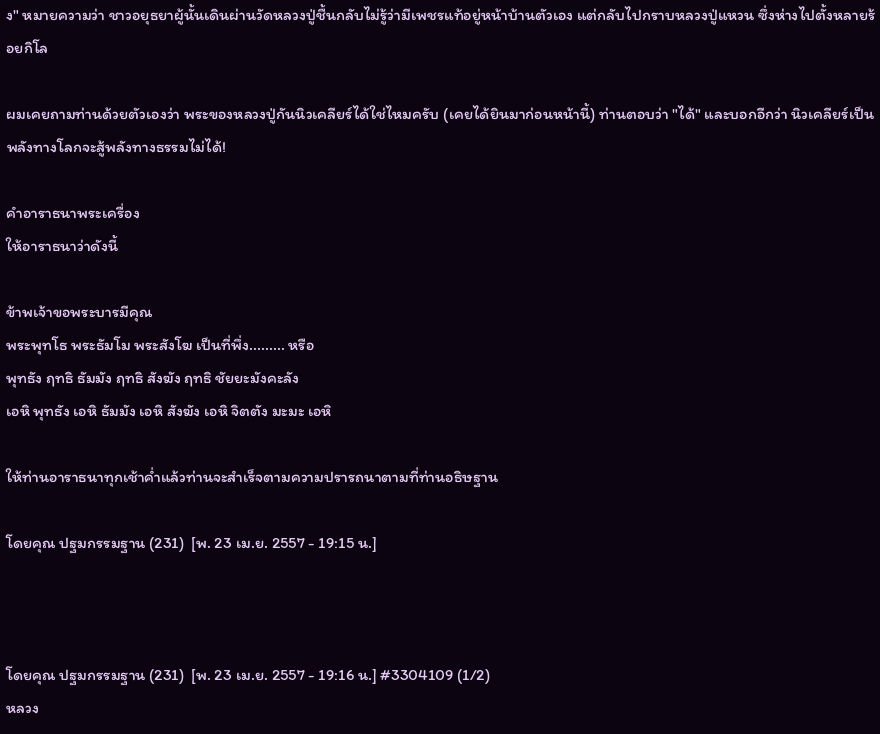ง" หมายความว่า ชาวอยุธยาผู้นั้นเดินผ่านวัดหลวงปู่ชื้นกลับไม่รู้ว่ามีเพชรแท้อยู่หน้าบ้านตัวเอง แต่กลับไปกราบหลวงปู่แหวน ซึ่งห่างไปตั้งหลายร้อยกิโล

ผมเคยถามท่านด้วยตัวเองว่า พระของหลวงปู่กันนิวเคลียร์ได้ใช่ไหมครับ (เคยได้ยินมาก่อนหน้านี้) ท่านตอบว่า "ได้" และบอกอีกว่า นิวเคลียร์เป็นพลังทางโลกจะสู้พลังทางธรรมไม่ได้!

คำอาราธนาพระเครื่อง
ให้อาราธนาว่าดังนี้

ข้าพเจ้าขอพระบารมีคุณ
พระพุทโธ พระธัมโม พระสังโฆ เป็นที่พึ่ง......... หรือ
พุทธัง ฤทธิ ธัมมัง ฤทธิ สังฆัง ฤทธิ ชัยยะมังคะลัง
เอหิ พุทธัง เอหิ ธัมมัง เอหิ สังฆัง เอหิ จิตตัง มะมะ เอหิ

ให้ท่านอาราธนาทุกเช้าค่ำแล้วท่านจะสำเร็จตามความปรารถนาตามที่ท่านอธิษฐาน

โดยคุณ ปฐมกรรมฐาน (231)  [พ. 23 เม.ย. 2557 - 19:15 น.]



โดยคุณ ปฐมกรรมฐาน (231)  [พ. 23 เม.ย. 2557 - 19:16 น.] #3304109 (1/2)
หลวง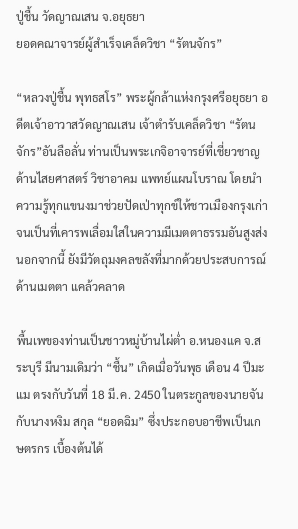ปู่ชื้น วัดญาณเสน จ.อยุธยา
ยอดคณาจารย์ผู้สำเร็จเคล็ดวิชา “รัตนจักร”

“หลวงปู่ชื้น พุทธสโร” พระผู้กล้าแห่งกรุงศรีอยุธยา อดีตเจ้าอาวาสวัดญาณเสน เจ้าตำรับเคล็ดวิชา “รัตนจักร”อันลือลั่น ท่านเป็นพระเกจิอาจารย์ที่เชี่ยวชาญด้านไสยศาสตร์ วิชาอาคม แพทย์แผนโบราณ โดยนำความรู้ทุกแขนงมาช่วยปัดเป่าทุกข์ให้ชาวเมืองกรุงเก่า จนเป็นที่เคารพเลื่อมใสในความมีเมตตาธรรมอันสูงส่ง นอกจากนี้ ยังมีวัตถุมงคลขลังที่มากด้วยประสบการณ์ ด้านเมตตา แคล้วคลาด

พื้นเพของท่านเป็นชาวหมู่บ้านไผ่ต่ำ อ.หนองแค จ.สระบุรี มีนามเดิมว่า “ชื้น” เกิดเมื่อวันพุธ เดือน 4 ปีมะแม ตรงกับวันที่ 18 มี.ค. 2450 ในตระกูลของนายจัน กับนางหงิม สกุล “ยอดฉิม” ซึ่งประกอบอาชีพเป็นเกษตรกร เบื้องต้นได้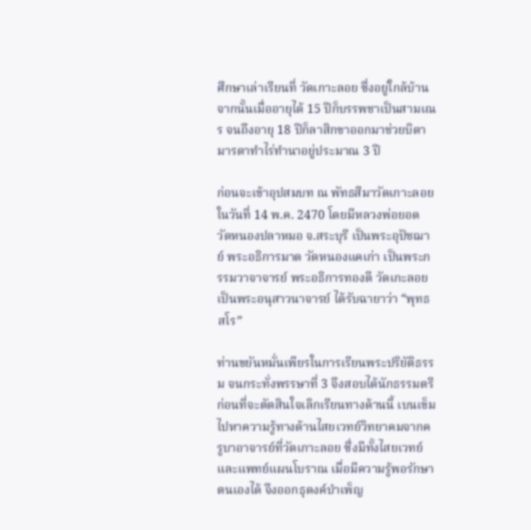ศึกษาเล่าเรียนที่ วัดเกาะลอย ซึ่งอยู่ใกล้บ้าน จากนั้นเมื่ออายุได้ 15 ปีก็บรรพชาเป็นสามเณร จนถึงอายุ 18 ปีก็ลาสิกขาออกมาช่วยบิดามารดาทำไร่ทำนาอยู่ประมาณ 3 ปี

ก่อนจะเข้าอุปสมบท ณ พัทธสีมาวัดเกาะลอย ในวันที่ 14 พ.ค. 2470 โดยมีหลวงพ่อยอด วัดหนองปลาหมอ จ.สระบุรี เป็นพระอุปัชฌาย์ พระอธิการมาด วัดหนองแคเก่า เป็นพระกรรมวาจาจารย์ พระอธิการทองดี วัดเกะลอย เป็นพระอนุสาวนาจารย์ ได้รับฉายาว่า “พุทธสโร”

ท่านขยันหมั่นเพียรในการเรียนพระปริยัติธรรม จนกระทั่งพรรษาที่ 3 จึงสอบได้นักธรรมตรี ก่อนที่จะตัดสินใจเลิกเรียนทางด้านนี้ เบนเข็มไปหาความรู้ทางด้านไสยเวทย์วิทยาคมจากครูบาอาจารย์ที่วัดเกาะลอย ซึ่งมีทั้งไสยเวทย์ และแพทย์แผนโบราณ เมื่อมีความรู้พอรักษาตนเองได้ จึงออกธุดงค์บำเพ็ญ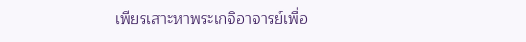เพียรเสาะหาพระเกจิอาจารย์เพื่อ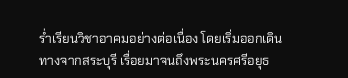ร่ำเรียนวิชาอาคมอย่างต่อเนื่อง โดยเริ่มออกเดินทางจากสระบุรี เรื่อยมาจนถึงพระนครศรีอยุธ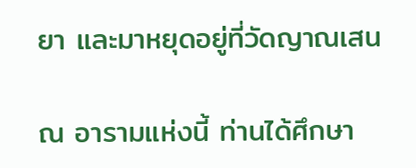ยา และมาหยุดอยู่ที่วัดญาณเสน

ณ อารามแห่งนี้ ท่านได้ศึกษา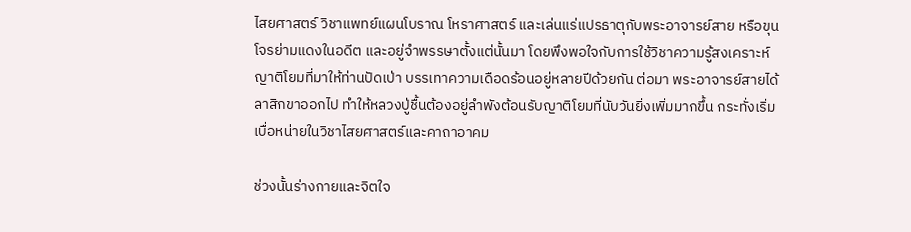ไสยศาสตร์ วิชาแพทย์แผนโบราณ โหราศาสตร์ และเล่นแร่แปรธาตุกับพระอาจารย์สาย หรือขุนโจรย่ามแดงในอดีต และอยู่จำพรรษาตั้งแต่นั้นมา โดยพึงพอใจกับการใช้วิชาความรู้สงเคราะห์ญาติโยมที่มาให้ท่านปัดเป่า บรรเทาความเดือดร้อนอยู่หลายปีด้วยกัน ต่อมา พระอาจารย์สายได้ลาสิกขาออกไป ทำให้หลวงปู่ชื้นต้องอยู่ลำพังต้อนรับญาติโยมที่นับวันยิ่งเพิ่มมากขึ้น กระทั่งเริ่มเบื่อหน่ายในวิชาไสยศาสตร์และคาถาอาคม

ช่วงนั้นร่างกายและจิตใจ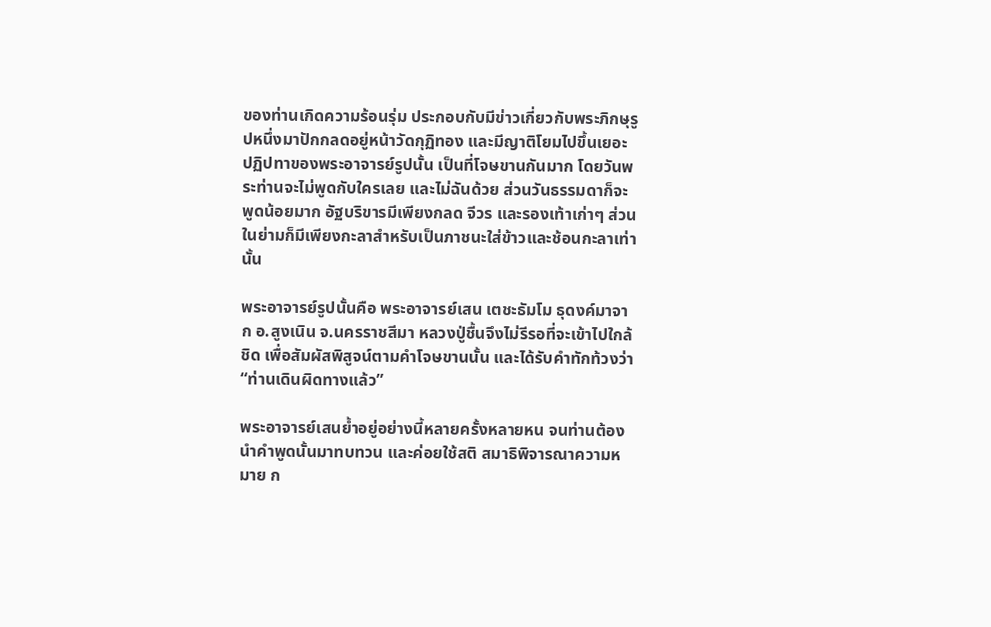ของท่านเกิดความร้อนรุ่ม ประกอบกับมีข่าวเกี่ยวกับพระภิกษุรูปหนึ่งมาปักกลดอยู่หน้าวัดกุฏิทอง และมีญาติโยมไปขึ้นเยอะ ปฏิปทาของพระอาจารย์รูปนั้น เป็นที่โจษขานกันมาก โดยวันพระท่านจะไม่พูดกับใครเลย และไม่ฉันด้วย ส่วนวันธรรมดาก็จะพูดน้อยมาก อัฐบริขารมีเพียงกลด จีวร และรองเท้าเก่าๆ ส่วนในย่ามก็มีเพียงกะลาสำหรับเป็นภาชนะใส่ข้าวและช้อนกะลาเท่านั้น

พระอาจารย์รูปนั้นคือ พระอาจารย์เสน เตชะธัมโม ธุดงค์มาจาก อ.สูงเนิน จ.นครราชสีมา หลวงปู่ชื้นจึงไม่รีรอที่จะเข้าไปใกล้ชิด เพื่อสัมผัสพิสูจน์ตามคำโจษขานนั้น และได้รับคำทักท้วงว่า “ท่านเดินผิดทางแล้ว”

พระอาจารย์เสนย้ำอยู่อย่างนี้หลายครั้งหลายหน จนท่านต้องนำคำพูดนั้นมาทบทวน และค่อยใช้สติ สมาธิพิจารณาความหมาย ก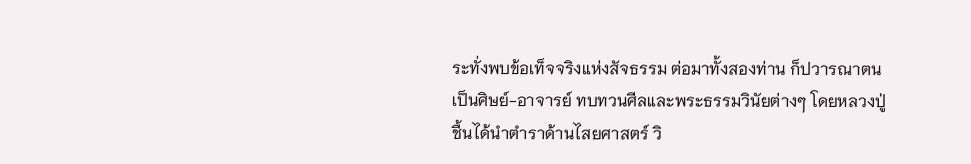ระทั่งพบข้อเท็จจริงแห่งสัจธรรม ต่อมาทั้งสองท่าน ก็ปวารณาตนเป็นศิษย์-อาจารย์ ทบทวนศีลและพระธรรมวินัยต่างๆ โดยหลวงปู่ชื้นได้นำตำราด้านไสยศาสตร์ วิ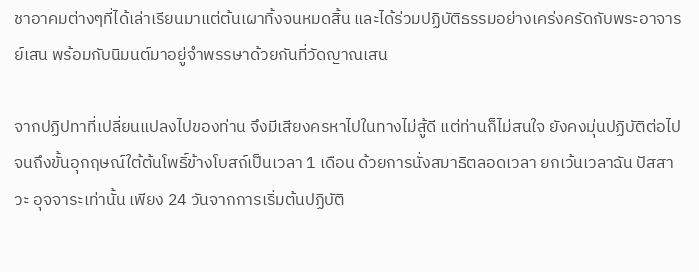ชาอาคมต่างๆที่ได้เล่าเรียนมาแต่ต้นเผาทิ้งจนหมดสิ้น และได้ร่วมปฏิบัติธรรมอย่างเคร่งครัดกับพระอาจารย์เสน พร้อมกับนิมนต์มาอยู่จำพรรษาด้วยกันที่วัดญาณเสน

จากปฏิปทาที่เปลี่ยนแปลงไปของท่าน จึงมีเสียงครหาไปในทางไม่สู้ดี แต่ท่านก็ไม่สนใจ ยังคงมุ่นปฏิบัติต่อไปจนถึงขั้นอุกฤษณ์ใต้ต้นโพธิ์ข้างโบสถ์เป็นเวลา 1 เดือน ด้วยการนั่งสมาธิตลอดเวลา ยกเว้นเวลาฉัน ปัสสาวะ อุจจาระเท่านั้น เพียง 24 วันจากการเริ่มต้นปฏิบัติ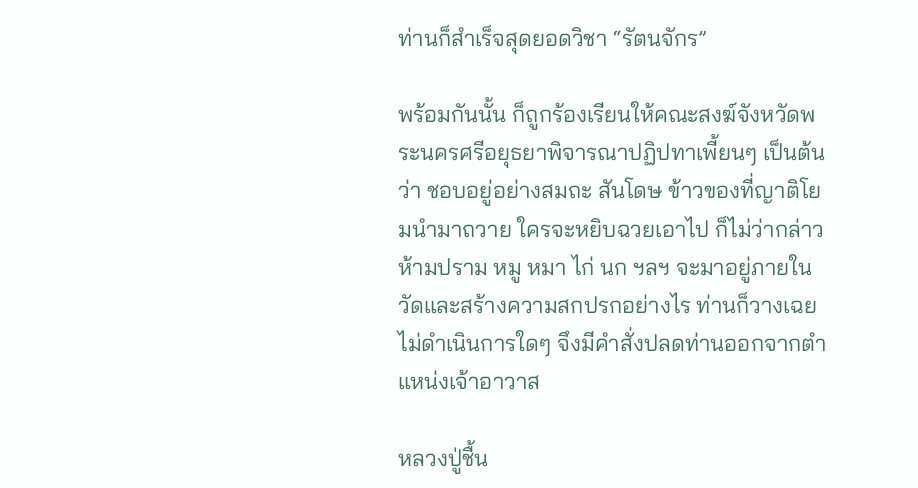ท่านก็สำเร็จสุดยอดวิชา “รัตนจักร”

พร้อมกันนั้น ก็ถูกร้องเรียนให้คณะสงฆ์จังหวัดพระนครศรีอยุธยาพิจารณาปฏิปทาเพี้ยนๆ เป็นต้นว่า ชอบอยู่อย่างสมถะ สันโดษ ข้าวของที่ญาติโยมนำมาถวาย ใครจะหยิบฉวยเอาไป ก็ไม่ว่ากล่าวห้ามปราม หมู หมา ไก่ นก ฯลฯ จะมาอยู่ภายในวัดและสร้างความสกปรกอย่างไร ท่านก็วางเฉยไม่ดำเนินการใดๆ จึงมีคำสั่งปลดท่านออกจากตำแหน่งเจ้าอาวาส

หลวงปู่ชื้น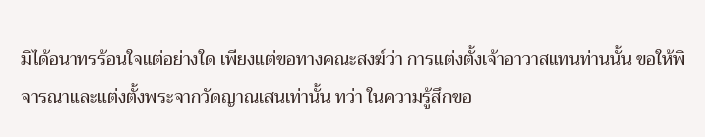มิได้อนาทรร้อนใจแต่อย่างใด เพียงแต่ขอทางคณะสงฆ์ว่า การแต่งตั้งเจ้าอาวาสแทนท่านนั้น ขอให้พิจารณาและแต่งตั้งพระจากวัดญาณเสนเท่านั้น ทว่า ในความรู้สึกขอ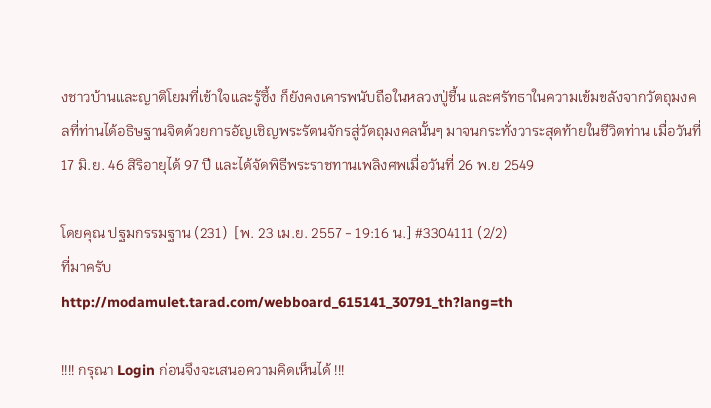งชาวบ้านและญาติโยมที่เข้าใจและรู้ซึ้ง ก็ยังคงเคารพนับถือในหลวงปู่ชื้น และศรัทธาในความเข้มขลังจากวัตถุมงคลที่ท่านได้อธิษฐานจิตด้วยการอัญเชิญพระรัตนจักรสู่วัตถุมงคลนั้นๆ มาจนกระทั่งวาระสุดท้ายในชีวิตท่าน เมื่อวันที่ 17 มิ.ย. 46 สิริอายุได้ 97 ปี และได้จัดพิธีพระราชทานเพลิงศพเมื่อวันที่ 26 พ.ย 2549

โดยคุณ ปฐมกรรมฐาน (231)  [พ. 23 เม.ย. 2557 - 19:16 น.] #3304111 (2/2)
ที่มาครับ
http://modamulet.tarad.com/webboard_615141_30791_th?lang=th

!!!! กรุณา Login ก่อนจึงจะเสนอความคิดเห็นได้ !!!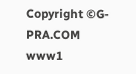Copyright ©G-PRA.COM
www1